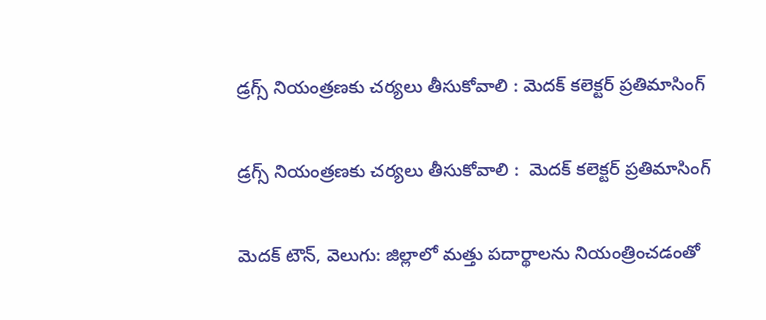డ్రగ్స్‌‌ నియంత్రణకు చర్యలు తీసుకోవాలి : మెదక్‌‌ కలెక్టర్ ప్రతిమాసింగ్

డ్రగ్స్‌‌ నియంత్రణకు చర్యలు తీసుకోవాలి :  మెదక్‌‌ కలెక్టర్ ప్రతిమాసింగ్

మెదక్ టౌన్, వెలుగు: జిల్లాలో మత్తు పదార్థాలను నియంత్రించడంతో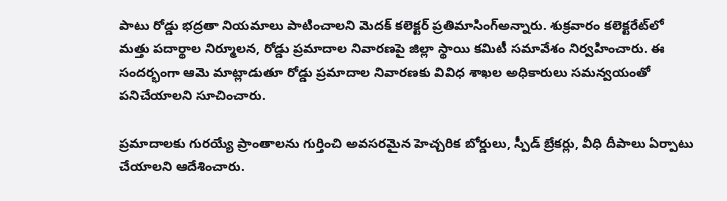పాటు రోడ్డు భద్రతా నియమాలు పాటించాలని మెదక్‌‌ కలెక్టర్ ప్రతిమాసింగ్అన్నారు. శుక్రవారం కలెక్టరేట్‌‌లో మత్తు పదార్థాల నిర్మూలన, రోడ్డు ప్రమాదాల నివారణపై జిల్లా స్థాయి కమిటీ సమావేశం నిర్వహించారు. ఈ సందర్భంగా ఆమె మాట్లాడుతూ రోడ్డు ప్రమాదాల నివారణకు వివిధ శాఖల అధికారులు సమన్వయంతో పనిచేయాలని సూచించారు.

ప్రమాదాలకు గురయ్యే ప్రాంతాలను గుర్తించి అవసరమైన హెచ్చరిక బోర్డులు, స్పీడ్ బ్రేకర్లు, వీధి దీపాలు ఏర్పాటు చేయాలని ఆదేశించారు.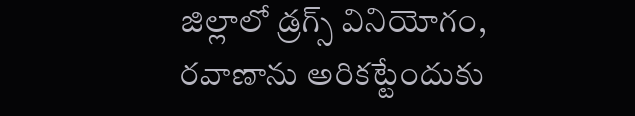జిల్లాలో డ్రగ్స్‌‌ వినియోగం, రవాణాను అరికట్టేందుకు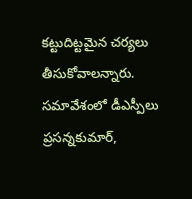కట్టుదిట్టమైన చర్యలు తీసుకోవాలన్నారు. సమావేశంలో డీఎస్పీలు ప్రసన్నకుమార్,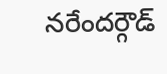నరేందర్గౌడ్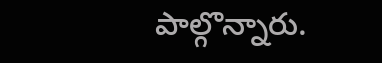పాల్గొన్నారు.